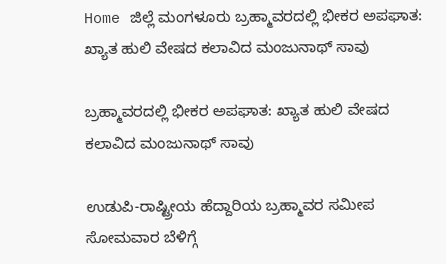Home ಜಿಲ್ಲೆ ಮಂಗಳೂರು ಬ್ರಹ್ಮಾವರದಲ್ಲಿ ಭೀಕರ ಅಪಘಾತ: ಖ್ಯಾತ ಹುಲಿ ವೇಷದ ಕಲಾವಿದ ಮಂಜುನಾಥ್ ಸಾವು

ಬ್ರಹ್ಮಾವರದಲ್ಲಿ ಭೀಕರ ಅಪಘಾತ: ಖ್ಯಾತ ಹುಲಿ ವೇಷದ ಕಲಾವಿದ ಮಂಜುನಾಥ್ ಸಾವು

ಉಡುಪಿ-ರಾಷ್ಟ್ರೀಯ ಹೆದ್ದಾರಿಯ ಬ್ರಹ್ಮಾವರ ಸಮೀಪ ಸೋಮವಾರ ಬೆಳಿಗ್ಗೆ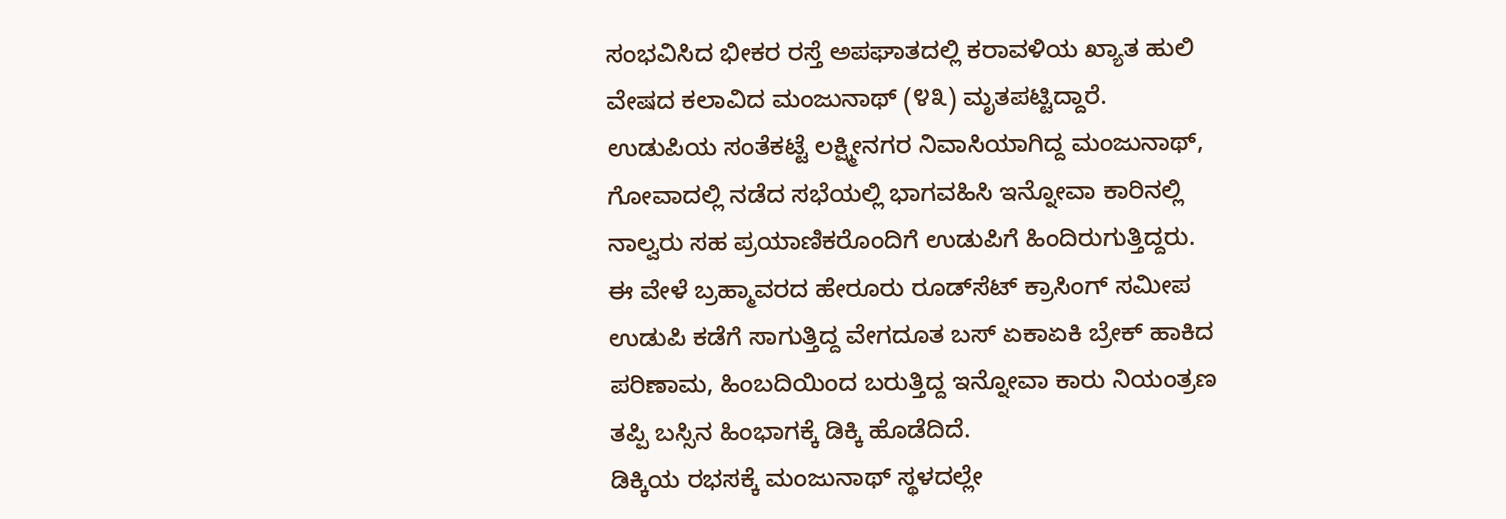ಸಂಭವಿಸಿದ ಭೀಕರ ರಸ್ತೆ ಅಪಘಾತದಲ್ಲಿ ಕರಾವಳಿಯ ಖ್ಯಾತ ಹುಲಿ ವೇಷದ ಕಲಾವಿದ ಮಂಜುನಾಥ್ (೪೩) ಮೃತಪಟ್ಟಿದ್ದಾರೆ.
ಉಡುಪಿಯ ಸಂತೆಕಟ್ಟೆ ಲಕ್ಷ್ಮೀನಗರ ನಿವಾಸಿಯಾಗಿದ್ದ ಮಂಜುನಾಥ್, ಗೋವಾದಲ್ಲಿ ನಡೆದ ಸಭೆಯಲ್ಲಿ ಭಾಗವಹಿಸಿ ಇನ್ನೋವಾ ಕಾರಿನಲ್ಲಿ ನಾಲ್ವರು ಸಹ ಪ್ರಯಾಣಿಕರೊಂದಿಗೆ ಉಡುಪಿಗೆ ಹಿಂದಿರುಗುತ್ತಿದ್ದರು. ಈ ವೇಳೆ ಬ್ರಹ್ಮಾವರದ ಹೇರೂರು ರೂಡ್‌ಸೆಟ್ ಕ್ರಾಸಿಂಗ್ ಸಮೀಪ ಉಡುಪಿ ಕಡೆಗೆ ಸಾಗುತ್ತಿದ್ದ ವೇಗದೂತ ಬಸ್ ಏಕಾಏಕಿ ಬ್ರೇಕ್ ಹಾಕಿದ ಪರಿಣಾಮ, ಹಿಂಬದಿಯಿಂದ ಬರುತ್ತಿದ್ದ ಇನ್ನೋವಾ ಕಾರು ನಿಯಂತ್ರಣ ತಪ್ಪಿ ಬಸ್ಸಿನ ಹಿಂಭಾಗಕ್ಕೆ ಡಿಕ್ಕಿ ಹೊಡೆದಿದೆ.
ಡಿಕ್ಕಿಯ ರಭಸಕ್ಕೆ ಮಂಜುನಾಥ್ ಸ್ಥಳದಲ್ಲೇ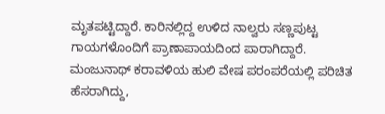ಮೃತಪಟ್ಟಿದ್ದಾರೆ. ಕಾರಿನಲ್ಲಿದ್ದ ಉಳಿದ ನಾಲ್ವರು ಸಣ್ಣಪುಟ್ಟ ಗಾಯಗಳೊಂದಿಗೆ ಪ್ರಾಣಾಪಾಯದಿಂದ ಪಾರಾಗಿದ್ದಾರೆ.
ಮಂಜುನಾಥ್ ಕರಾವಳಿಯ ಹುಲಿ ವೇಷ ಪರಂಪರೆಯಲ್ಲಿ ಪರಿಚಿತ ಹೆಸರಾಗಿದ್ದು,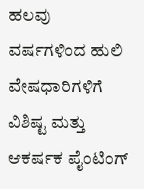ಹಲವು ವರ್ಷಗಳಿಂದ ಹುಲಿ ವೇಷಧಾರಿಗಳಿಗೆ ವಿಶಿಷ್ಟ ಮತ್ತು ಆಕರ್ಷಕ ಪೈಂಟಿಂಗ್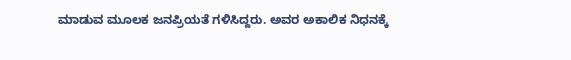ಮಾಡುವ ಮೂಲಕ ಜನಪ್ರಿಯತೆ ಗಳಿಸಿದ್ದರು. ಅವರ ಅಕಾಲಿಕ ನಿಧನಕ್ಕೆ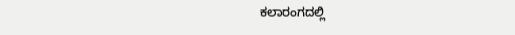ಕಲಾರಂಗದಲ್ಲಿ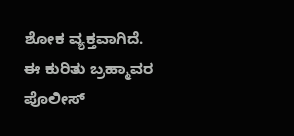ಶೋಕ ವ್ಯಕ್ತವಾಗಿದೆ.
ಈ ಕುರಿತು ಬ್ರಹ್ಮಾವರ ಪೊಲೀಸ್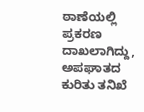ಠಾಣೆಯಲ್ಲಿ ಪ್ರಕರಣ ದಾಖಲಾಗಿದ್ದು, ಅಪಘಾತದ ಕುರಿತು ತನಿಖೆ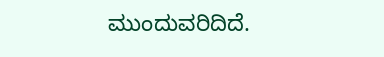ಮುಂದುವರಿದಿದೆ.